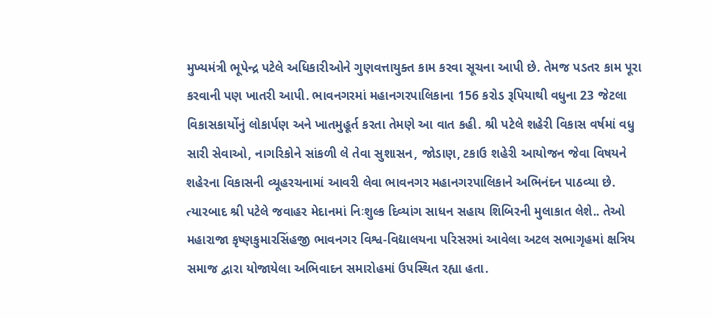મુખ્યમંત્રી ભૂપેન્દ્ર પટેલે અધિકારીઓને ગુણવત્તાયુક્ત કામ કરવા સૂચના આપી છે. તેમજ પડતર કામ પૂરા કરવાની પણ ખાતરી આપી. ભાવનગરમાં મહાનગરપાલિકાના 156 કરોડ રૂપિયાથી વધુના 23 જેટલા વિકાસકાર્યોનું લોકાર્પણ અને ખાતમુહૂર્ત કરતા તેમણે આ વાત કહી. શ્રી પટેલે શહેરી વિકાસ વર્ષમાં વધુ સારી સેવાઓ, નાગરિકોને સાંકળી લે તેવા સુશાસન, જોડાણ, ટકાઉ શહેરી આયોજન જેવા વિષયને શહેરના વિકાસની વ્યૂહરચનામાં આવરી લેવા ભાવનગર મહાનગરપાલિકાને અભિનંદન પાઠવ્યા છે.
ત્યારબાદ શ્રી પટેલે જવાહર મેદાનમાં નિઃશુલ્ક દિવ્યાંગ સાધન સહાય શિબિરની મુલાકાત લેશે.. તેઓ મહારાજા કૃષ્ણકુમારસિંહજી ભાવનગર વિશ્વ-વિદ્યાલયના પરિસરમાં આવેલા અટલ સભાગૃહમાં ક્ષત્રિય સમાજ દ્વારા યોજાયેલા અભિવાદન સમારોહમાં ઉપસ્થિત રહ્યા હતા.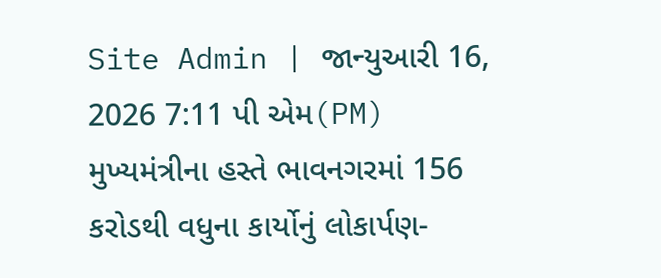Site Admin | જાન્યુઆરી 16, 2026 7:11 પી એમ(PM)
મુખ્યમંત્રીના હસ્તે ભાવનગરમાં 156 કરોડથી વધુના કાર્યોનું લોકાર્પણ-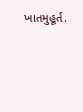ખાતમુહૂર્ત.